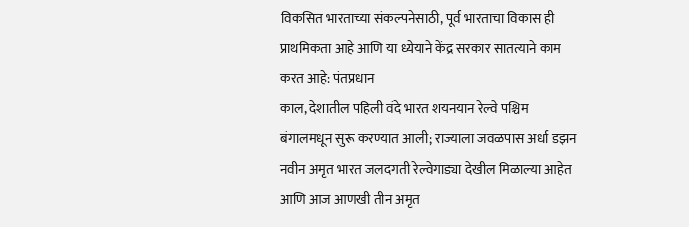विकसित भारताच्या संकल्पनेसाठी, पूर्व भारताचा विकास ही प्राथमिकता आहे आणि या ध्येयाने केंद्र सरकार सातत्याने काम करत आहे: पंतप्रधान
काल, देशातील पहिली वंदे भारत शयनयान रेल्वे पश्चिम बंगालमधून सुरू करण्यात आली; राज्याला जवळपास अर्धा डझन नवीन अमृत भारत जलदगती रेल्वेगाड्या देखील मिळाल्या आहेत आणि आज आणखी तीन अमृत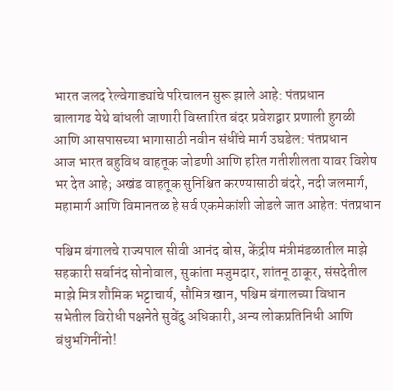भारत जलद रेल्वेगाड्यांचे परिचालन सुरू झाले आहे: पंतप्रधान
बालागढ येथे बांधली जाणारी विस्तारित बंदर प्रवेशद्वार प्रणाली हुगळी आणि आसपासच्या भागासाठी नवीन संधींचे मार्ग उघडेल: पंतप्रधान
आज भारत बहुविध वाहतूक जोडणी आणि हरित गतीशीलता यावर विशेष भर देत आहे; अखंड वाहतूक सुनिश्चित करण्यासाठी बंदरे, नदी जलमार्ग, महामार्ग आणि विमानतळ हे सर्व एकमेकांशी जोडले जात आहेत: पंतप्रधान

पश्चिम बंगालचे राज्यपाल सीवी आनंद बोस, केंद्रीय मंत्रीमंडळातील माझे सहकारी सर्बानंद सोनोवाल, सुकांता मजुमदार, शांतनू ठाकूर, संसदेतील माझे मित्र शौमिक भट्टाचार्य, सौमित्र खान, पश्चिम बंगालच्या विधान सभेतील विरोधी पक्षनेते सुवेंदु अधिकारी, अन्य लोकप्रतिनिधी आणि बंधुभगिनींनो!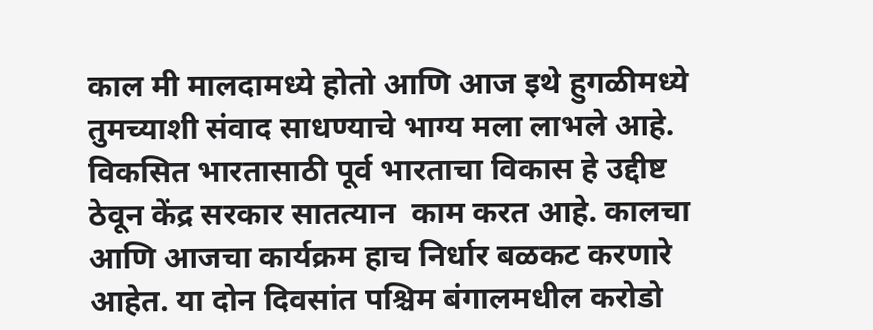काल मी मालदामध्ये होतो आणि आज इथे हुगळीमध्ये तुमच्याशी संवाद साधण्याचे भाग्य मला लाभले आहे. विकसित भारतासाठी पूर्व भारताचा विकास हे उद्दीष्ट ठेवून केंद्र सरकार सातत्यान  काम करत आहे. कालचा आणि आजचा कार्यक्रम हाच निर्धार बळकट करणारे आहेत. या दोन दिवसांत पश्चिम बंगालमधील करोडो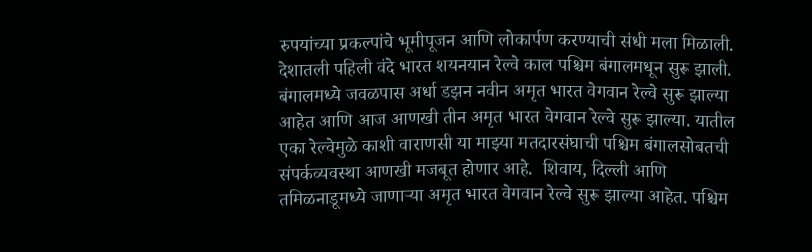रुपयांच्या प्रकल्पांचे भूमीपूजन आणि लोकार्पण करण्याची संधी मला मिळाली. देशातली पहिली वंदे भारत शयनयान रेल्वे काल पश्चिम बंगालमधून सुरू झाली. बंगालमध्ये जवळपास अर्धा डझन नवीन अमृत भारत वेगवान रेल्वे सुरू झाल्या आहेत आणि आज आणखी तीन अमृत भारत वेगवान रेल्वे सुरू झाल्या. यातील एका रेल्वेमुळे काशी वाराणसी या माझ्या मतदारसंघाची पश्चिम बंगालसोबतची संपर्कव्यवस्था आणखी मजबूत होणार आहे.  शिवाय, दिल्ली आणि तमिळनाडूमध्ये जाणाऱ्या अमृत भारत वेगवान रेल्वे सुरू झाल्या आहेत. पश्चिम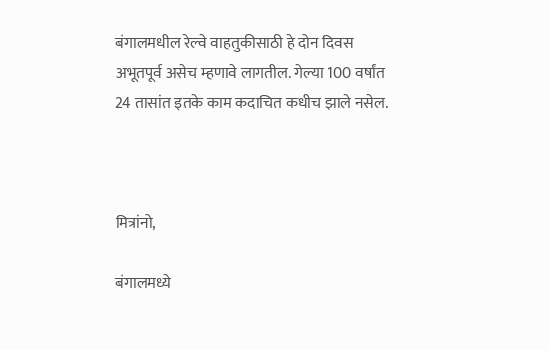बंगालमधील रेल्वे वाहतुकीसाठी हे दोन दिवस अभूतपूर्व असेच म्हणावे लागतील. गेल्या 100 वर्षांत 24 तासांत इतके काम कदाचित कधीच झाले नसेल.



मित्रांनो,

बंगालमध्ये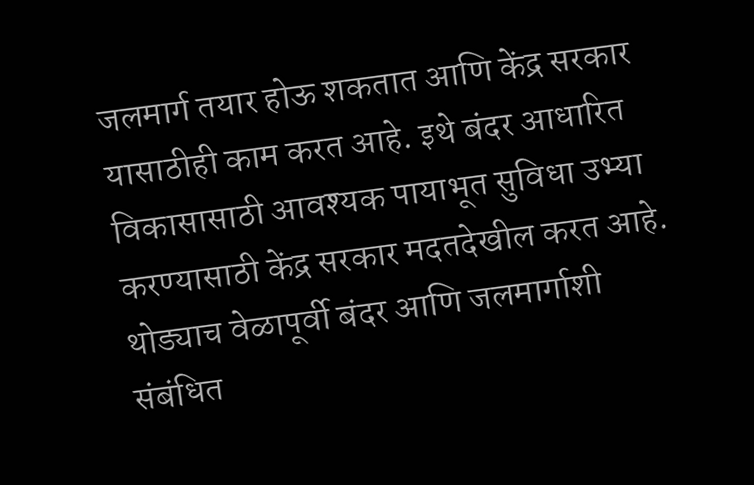जलमार्ग तयार होऊ शकतात आणि केंद्र सरकार यासाठीही काम करत आहे. इथे बंदर आधारित विकासासाठी आवश्यक पायाभूत सुविधा उभ्या करण्यासाठी केंद्र सरकार मदतदेखील करत आहे. थोड्याच वेळापूर्वी बंदर आणि जलमार्गाशी संबंधित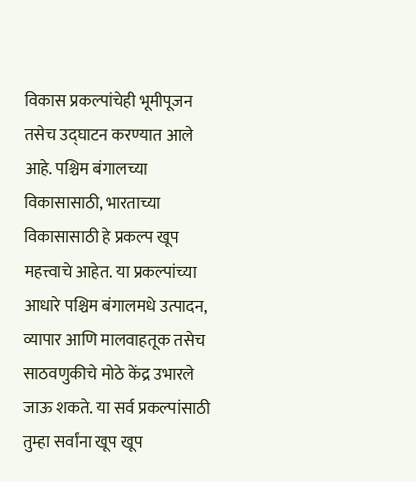विकास प्रकल्पांचेही भूमीपूजन तसेच उद्घाटन करण्यात आले आहे. पश्चिम बंगालच्या विकासासाठी, भारताच्या विकासासाठी हे प्रकल्प खूप महत्त्वाचे आहेत. या प्रकल्पांच्या आधारे पश्चिम बंगालमधे उत्पादन, व्यापार आणि मालवाहतूक तसेच साठवणुकीचे मोठे केंद्र उभारले जाऊ शकते. या सर्व प्रकल्पांसाठी तुम्हा सर्वांना खूप खूप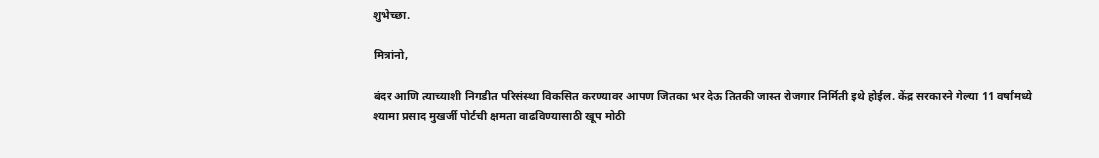शुभेच्छा.

मित्रांनो,

बंदर आणि त्याच्याशी निगडीत परिसंस्था विकसित करण्यावर आपण जितका भर देऊ तितकी जास्त रोजगार निर्मिती इथे होईल. केंद्र सरकारने गेल्या 11 वर्षांमध्ये श्यामा प्रसाद मुखर्जी पोर्टची क्षमता वाढविण्यासाठी खूप मोठी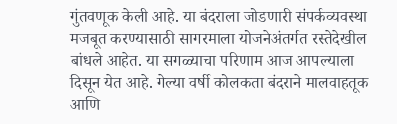गुंतवणूक केली आहे. या बंदराला जोडणारी संपर्कव्यवस्था मजबूत करण्यासाठी सागरमाला योजनेअंतर्गत रस्तेदेखील बांधले आहेत. या सगळ्याचा परिणाम आज आपल्याला दिसून येत आहे. गेल्या वर्षी कोलकता बंदराने मालवाहतूक आणि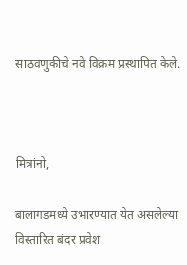साठवणुकीचे नवे विक्रम प्रस्थापित केले.



मित्रांनो,

बालागडमध्ये उभारण्यात येत असलेल्या विस्तारित बंदर प्रवेश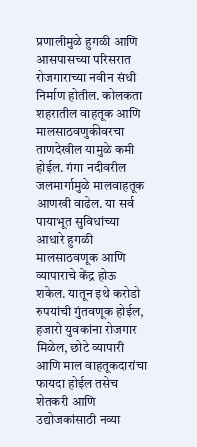प्रणालीमुळे हुगळी आणि आसपासच्या परिसरात रोजगाराच्या नवीन संधी निर्माण होतील. कोलकता शहरातील वाहतूक आणि मालसाठवणुकीवरचा ताणदेखील यामुळे कमी होईल. गंगा नदीवरील जलमार्गामुळे मालवाहतूक आणखी वाढेल. या सर्व पायाभूत सुविधांच्या आधारे हुगळी मालसाठवणूक आणि व्यापाराचे केंद्र होऊ शकेल. यातून इथे करोडो रुपयांची गुंतवणूक होईल, हजारो युवकांना रोजगार मिळेल, छोटे व्यापारी आणि माल वाहतूकदारांचा फायदा होईल तसेच शेतकरी आणि उद्योजकांसाठी नव्या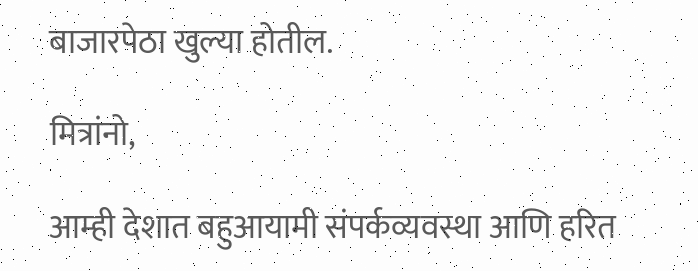बाजारपेठा खुल्या होतील.

मित्रांनो,

आम्ही देशात बहुआयामी संपर्कव्यवस्था आणि हरित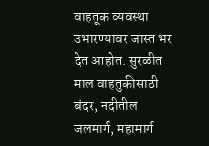वाहतूक व्यवस्था उभारण्यावर जास्त भर देत आहोत. सुरळीत माल वाहतुकीसाठी बंदर, नदीतील जलमार्ग, महामार्ग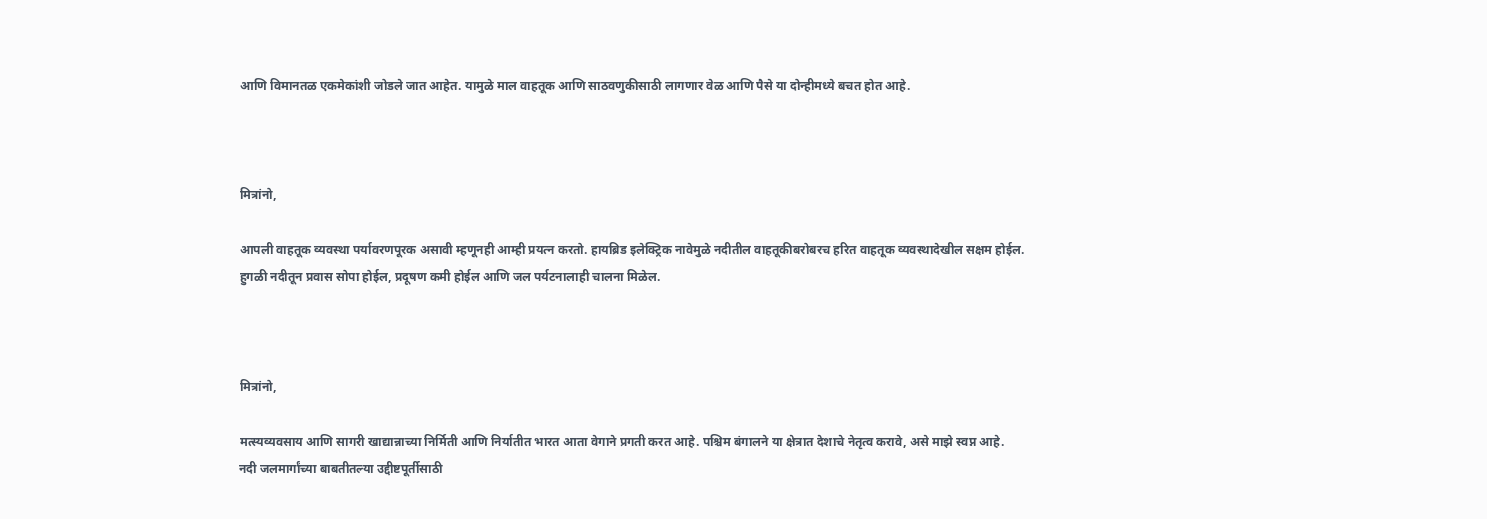आणि विमानतळ एकमेकांशी जोडले जात आहेत. यामुळे माल वाहतूक आणि साठवणुकीसाठी लागणार वेळ आणि पैसे या दोन्हीमध्ये बचत होत आहे.



मित्रांनो,

आपली वाहतूक व्यवस्था पर्यावरणपूरक असावी म्हणूनही आम्ही प्रयत्न करतो. हायब्रिड इलेक्ट्रिक नावेमुळे नदीतील वाहतूकीबरोबरच हरित वाहतूक व्यवस्थादेखील सक्षम होईल. हुगळी नदीतून प्रवास सोपा होईल, प्रदूषण कमी होईल आणि जल पर्यटनालाही चालना मिळेल.



मित्रांनो,

मत्स्यव्यवसाय आणि सागरी खाद्यान्नाच्या निर्मिती आणि निर्यातीत भारत आता वेगाने प्रगती करत आहे. पश्चिम बंगालने या क्षेत्रात देशाचे नेतृत्व करावे, असे माझे स्वप्न आहे. नदी जलमार्गांच्या बाबतीतल्या उद्दीष्टपूर्तीसाठी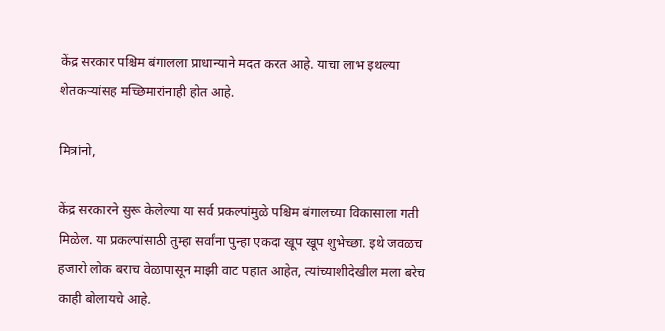केंद्र सरकार पश्चिम बंगालला प्राधान्याने मदत करत आहे. याचा लाभ इथल्या शेतकऱ्यांसह मच्छिमारांनाही होत आहे.

मित्रांनो,

केंद्र सरकारने सुरू केलेल्या या सर्व प्रकल्पांमुळे पश्चिम बंगालच्या विकासाला गती मिळेल. या प्रकल्पांसाठी तुम्हा सर्वांना पुन्हा एकदा खूप खूप शुभेच्छा. इथे जवळच हजारो लोक बराच वेळापासून माझी वाट पहात आहेत, त्यांच्याशीदेखील मला बरेच काही बोलायचे आहे.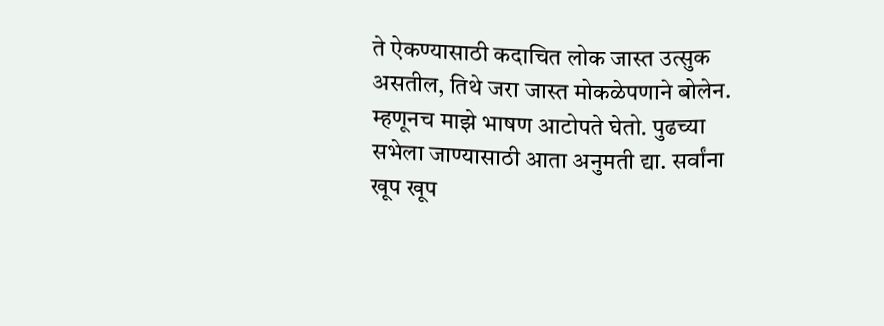ते ऐकण्यासाठी कदाचित लोक जास्त उत्सुक असतील, तिथे जरा जास्त मोकळेपणाने बोलेन. म्हणूनच माझे भाषण आटोपते घेतो. पुढच्या सभेला जाण्यासाठी आता अनुमती द्या. सर्वांना खूप खूप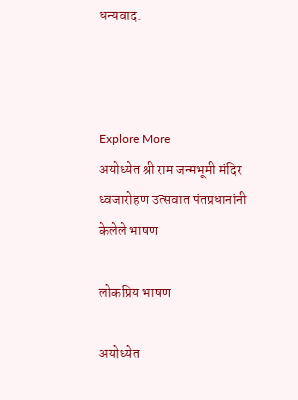धन्यवाद.



Explore More
अयोध्येत श्री राम जन्मभूमी मंदिर ध्वजारोहण उत्सवात पंतप्रधानांनी केलेले भाषण

लोकप्रिय भाषण

अयोध्येत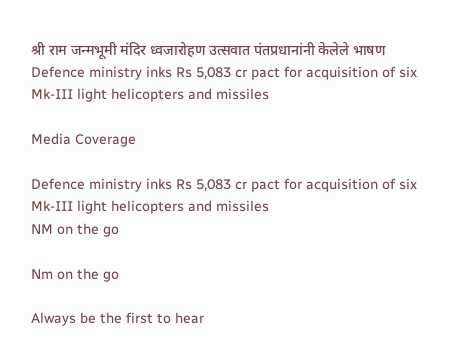श्री राम जन्मभूमी मंदिर ध्वजारोहण उत्सवात पंतप्रधानांनी केलेले भाषण
Defence ministry inks Rs 5,083 cr pact for acquisition of six Mk-III light helicopters and missiles

Media Coverage

Defence ministry inks Rs 5,083 cr pact for acquisition of six Mk-III light helicopters and missiles
NM on the go

Nm on the go

Always be the first to hear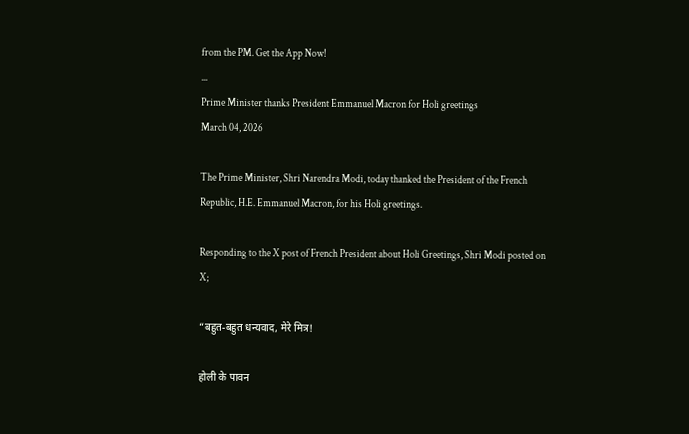from the PM. Get the App Now!
...
Prime Minister thanks President Emmanuel Macron for Holi greetings
March 04, 2026

The Prime Minister, Shri Narendra Modi, today thanked the President of the French Republic, H.E. Emmanuel Macron, for his Holi greetings.

Responding to the X post of French President about Holi Greetings, Shri Modi posted on X;

“बहुत-बहुत धन्यवाद, मेरे मित्र!

होली के पावन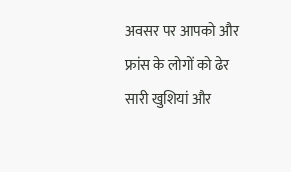अवसर पर आपको और फ्रांस के लोगों को ढेर सारी खुशियां और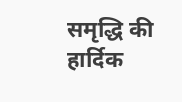समृद्धि की हार्दिक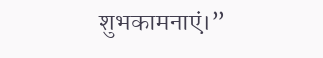शुभकामनाएं।”